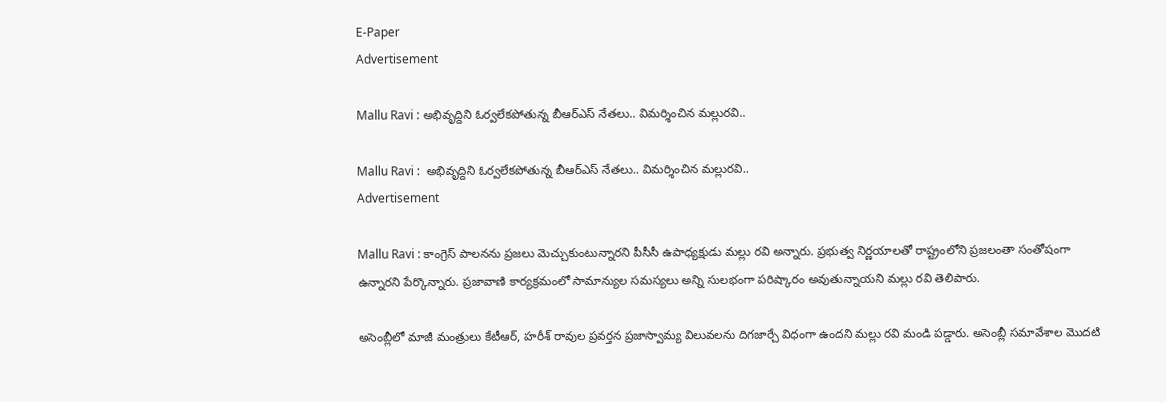E-Paper
Advertisement

Mallu Ravi : అభివృద్దిని ఓర్వలేకపోతున్న బీఆర్ఎస్ నేతలు.. విమర్శించిన మల్లురవి..

Mallu Ravi :  అభివృద్దిని ఓర్వలేకపోతున్న బీఆర్ఎస్ నేతలు.. విమర్శించిన మల్లురవి..
Advertisement

Mallu Ravi : కాంగ్రెస్ పాలనను ప్రజలు మెచ్చుకుంటున్నారని పీసీసీ ఉపాధ్యక్షుడు మల్లు రవి అన్నారు. ప్రభుత్వ నిర్ణయాలతో రాష్ట్రంలోని ప్రజలంతా సంతోషంగా ఉన్నారని పేర్కొన్నారు. ప్రజావాణి కార్యక్రమంలో సామాన్యుల సమస్యలు అన్ని సులభంగా పరిష్కారం అవుతున్నాయని మల్లు రవి తెలిపారు.

అసెంబ్లీలో మాజీ మంత్రులు కేటీఆర్, హరీశ్ రావుల ప్రవర్తన ప్రజాస్వామ్య విలువలను దిగజార్చే విధంగా ఉందని మల్లు రవి మండి పడ్డారు. అసెంబ్లీ సమావేశాల మొదటి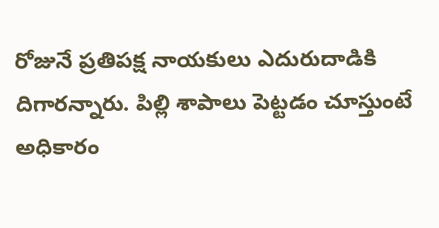రోజునే ప్రతిపక్ష నాయకులు ఎదురుదాడికి దిగారన్నారు. పిల్లి శాపాలు పెట్టడం చూస్తుంటే అధికారం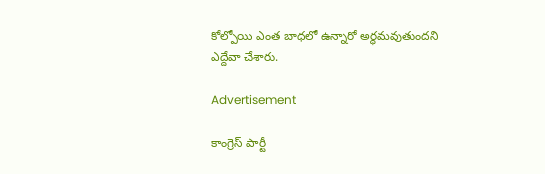కోల్పోయి ఎంత బాధలో ఉన్నారో అర్థమవుతుందని ఎద్దేవా చేశారు.

Advertisement

కాంగ్రెస్ పార్టీ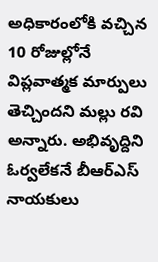అధికారంలోకి వచ్చిన 10 రోజుల్లోనే విప్లవాత్మక మార్పులు తెచ్చిందని మల్లు రవి అన్నారు. అభివృద్దిని ఓర్వలేకనే బీఆర్ఎస్ నాయకులు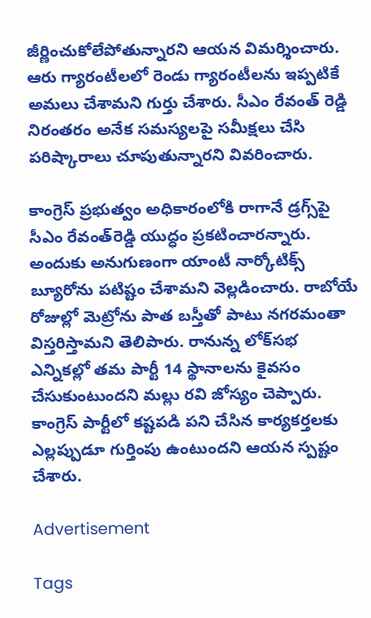జీర్ణించుకోలేపోతున్నారని ఆయన విమర్శించారు. ఆరు గ్యారంటీలలో రెండు గ్యారంటీలను ఇప్పటికే అమలు చేశామని గుర్తు చేశారు. సీఎం రేవంత్ రెడ్డి నిరంతరం అనేక సమస్యలపై సమీక్షలు చేసి పరిష్కారాలు చూపుతున్నారని వివరించారు.

కాంగ్రెస్ ప్రభుత్వం అధికారంలోకి రాగానే డ్రగ్స్‌పై సీఎం రేవంత్‌రెడ్డి యుద్ధం ప్రకటించారన్నారు. అందుకు అనుగుణంగా యాంటీ నార్కోటిక్స్ బ్యూరోను పటిష్టం చేశామని వెల్లడించారు. రాబోయే రోజుల్లో మెట్రోను పాత బస్తీతో పాటు నగరమంతా విస్తరిస్తామని తెలిపారు. రానున్న లోక్‌సభ ఎన్నికల్లో తమ పార్టీ 14 స్థానాలను కైవసం చేసుకుంటుందని మల్లు రవి జోస్యం చెప్పారు. కాంగ్రెస్ పార్టీలో కష్టపడి పని చేసిన కార్యకర్తలకు ఎల్లప్పుడూ గుర్తింపు ఉంటుందని ఆయన స్పష్టం చేశారు.

Advertisement

Tags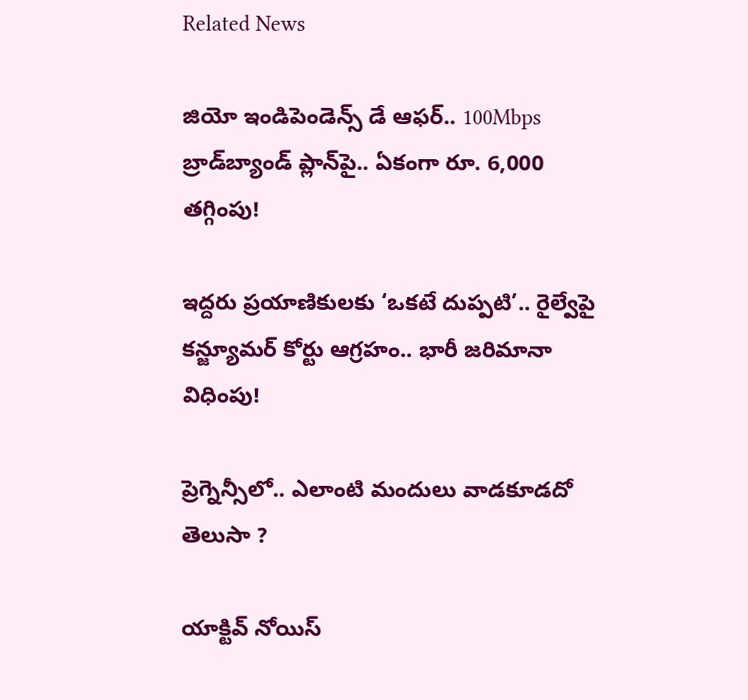Related News

జియో ఇండిపెండెన్స్ డే ఆఫర్.. 100Mbps బ్రాడ్‌బ్యాండ్ ప్లాన్‌పై.. ఏకంగా రూ. 6,000 తగ్గింపు!

ఇద్దరు ప్రయాణికులకు ‘ఒకటే దుప్పటి’.. రైల్వేపై కన్జ్యూమర్ కోర్టు ఆగ్రహం.. భారీ జరిమానా విధింపు!

ప్రెగ్నెన్సీలో.. ఎలాంటి మందులు వాడకూడదో తెలుసా ?

యాక్టివ్ నోయిస్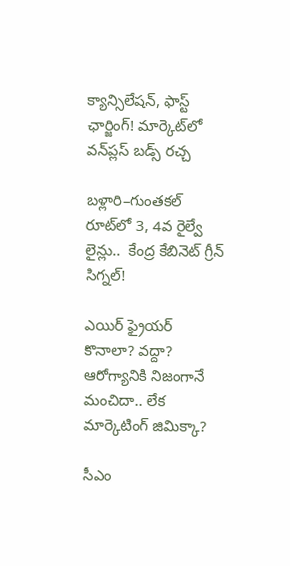క్యాన్సిలేషన్, ఫాస్ట్ ఛార్జింగ్! మార్కెట్‌లో వన్‌ప్లస్ బడ్స్ రచ్చ

బళ్లారి–గుంతకల్ రూట్‌లో 3, 4వ రైల్వే లైన్లు..  కేంద్ర కేబినెట్ గ్రీన్ సిగ్నల్!

ఎయిర్ ఫ్రైయర్ కొనాలా? వద్దా? ఆరోగ్యానికి నిజంగానే మంచిదా.. లేక మార్కెటింగ్ జిమిక్కా?

సీఎం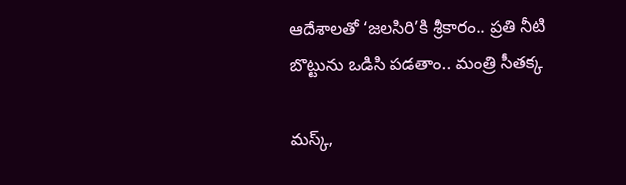ఆదేశాలతో ‘జలసిరి’కి శ్రీకారం.. ప్రతి నీటి బొట్టును ఒడిసి పడతాం.. మంత్రి సీతక్క

మస్క్,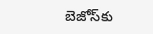బెజోస్‌కు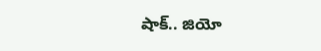షాక్.. జియో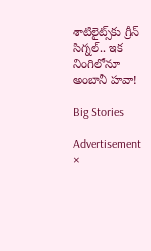శాటిలైట్స్‌కు గ్రీన్ సిగ్నల్.. ఇక నింగిలోనూ అంబానీ హవా!

Big Stories

Advertisement
×